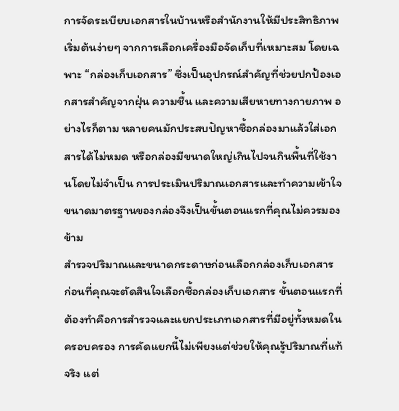การจัดระเบียบเอกสารในบ้านหรือสำนักงานให้มีประสิทธิภาพ เริ่มต้นง่ายๆ จากการเลือกเครื่องมือจัดเก็บที่เหมาะสม โดยเฉพาะ “กล่องเก็บเอกสาร” ซึ่งเป็นอุปกรณ์สำคัญที่ช่วยปกป้องเอกสารสำคัญจากฝุ่น ความชื้น และความเสียหายทางกายภาพ อย่างไรก็ตาม หลายคนมักประสบปัญหาซื้อกล่องมาแล้วใส่เอกสารได้ไม่หมด หรือกล่องมีขนาดใหญ่เกินไปจนกินพื้นที่ใช้งานโดยไม่จำเป็น การประเมินปริมาณเอกสารและทำความเข้าใจขนาดมาตรฐานของกล่องจึงเป็นขั้นตอนแรกที่คุณไม่ควรมองข้าม
สำรวจปริมาณและขนาดกระดาษก่อนเลือกกล่องเก็บเอกสาร
ก่อนที่คุณจะตัดสินใจเลือกซื้อกล่องเก็บเอกสาร ขั้นตอนแรกที่ต้องทำคือการสำรวจและแยกประเภทเอกสารที่มีอยู่ทั้งหมดในครอบครอง การคัดแยกนี้ไม่เพียงแต่ช่วยให้คุณรู้ปริมาณที่แท้จริง แต่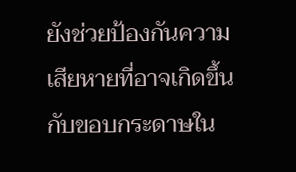ยังช่วยป้องกันความเสียหายที่อาจเกิดขึ้นกับขอบกระดาษใน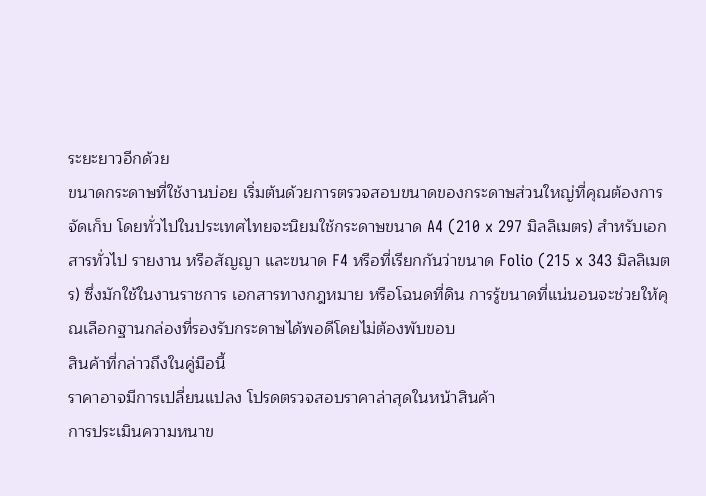ระยะยาวอีกด้วย
ขนาดกระดาษที่ใช้งานบ่อย เริ่มต้นด้วยการตรวจสอบขนาดของกระดาษส่วนใหญ่ที่คุณต้องการจัดเก็บ โดยทั่วไปในประเทศไทยจะนิยมใช้กระดาษขนาด A4 (210 x 297 มิลลิเมตร) สำหรับเอกสารทั่วไป รายงาน หรือสัญญา และขนาด F4 หรือที่เรียกกันว่าขนาด Folio (215 x 343 มิลลิเมตร) ซึ่งมักใช้ในงานราชการ เอกสารทางกฎหมาย หรือโฉนดที่ดิน การรู้ขนาดที่แน่นอนจะช่วยให้คุณเลือกฐานกล่องที่รองรับกระดาษได้พอดีโดยไม่ต้องพับขอบ
สินค้าที่กล่าวถึงในคู่มือนี้
ราคาอาจมีการเปลี่ยนแปลง โปรดตรวจสอบราคาล่าสุดในหน้าสินค้า
การประเมินความหนาข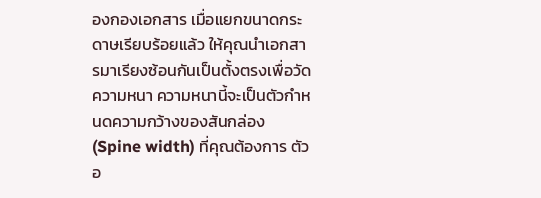องกองเอกสาร เมื่อแยกขนาดกระดาษเรียบร้อยแล้ว ให้คุณนำเอกสารมาเรียงซ้อนกันเป็นตั้งตรงเพื่อวัดความหนา ความหนานี้จะเป็นตัวกำหนดความกว้างของสันกล่อง (Spine width) ที่คุณต้องการ ตัวอ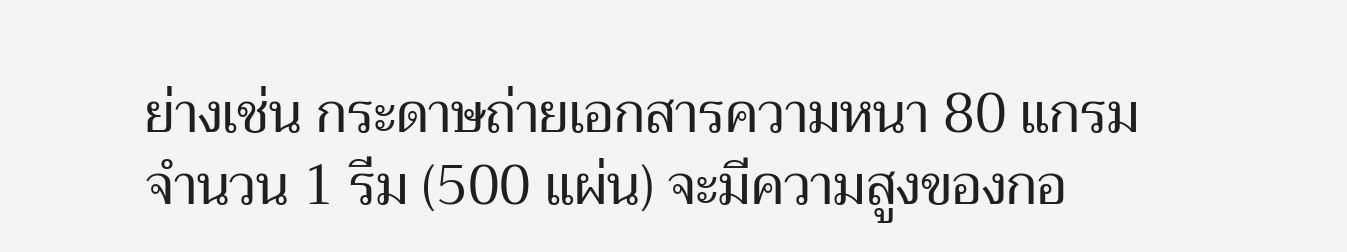ย่างเช่น กระดาษถ่ายเอกสารความหนา 80 แกรม จำนวน 1 รีม (500 แผ่น) จะมีความสูงของกอ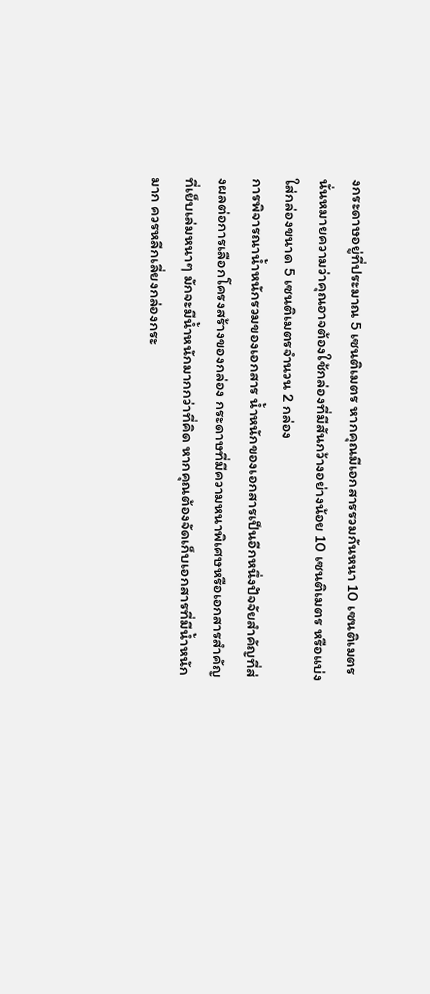งกระดาษอยู่ที่ประมาณ 5 เซนติเมตร หากคุณมีเอกสารรวมกันหนา 10 เซนติเมตร นั่นหมายความว่าคุณอาจต้องใช้กล่องที่มีสันกว้างอย่างน้อย 10 เซนติเมตร หรือแบ่งใส่กล่องขนาด 5 เซนติเมตรจำนวน 2 กล่อง
การพิจารณาน้ำหนักรวมของเอกสาร น้ำหนักของเอกสารเป็นอีกหนึ่งปัจจัยสำคัญที่ส่งผลต่อการเลือกโครงสร้างของกล่อง กระดาษที่มีความหนาพิเศษหรือเอกสารสำคัญที่เย็บเล่มหนาๆ มักจะมีน้ำหนักมากกว่าที่คิด หากคุณต้องจัดเก็บเอกสารที่มีน้ำหนักมาก ควรหลีกเลี่ยงกล่องกระ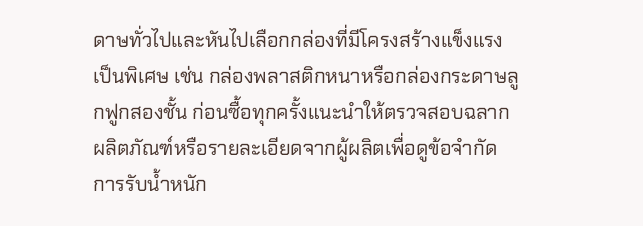ดาษทั่วไปและหันไปเลือกกล่องที่มีโครงสร้างแข็งแรงเป็นพิเศษ เช่น กล่องพลาสติกหนาหรือกล่องกระดาษลูกฟูกสองชั้น ก่อนซื้อทุกครั้งแนะนำให้ตรวจสอบฉลากผลิตภัณฑ์หรือรายละเอียดจากผู้ผลิตเพื่อดูข้อจำกัดการรับน้ำหนัก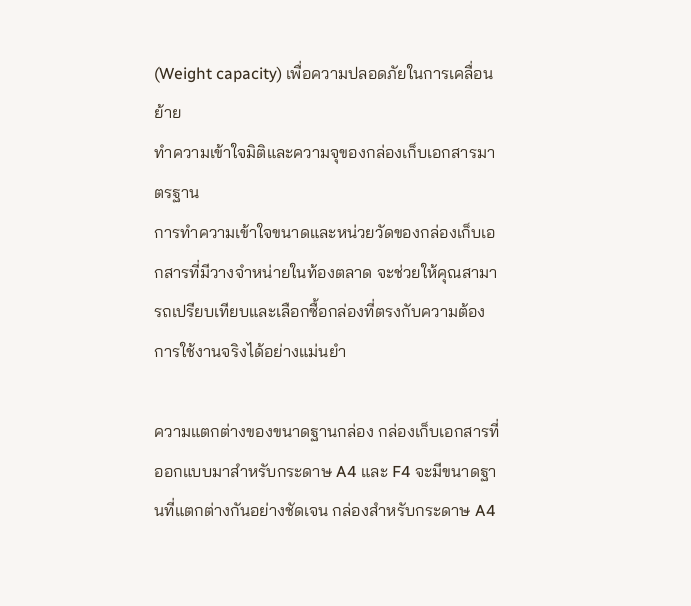(Weight capacity) เพื่อความปลอดภัยในการเคลื่อนย้าย
ทำความเข้าใจมิติและความจุของกล่องเก็บเอกสารมาตรฐาน
การทำความเข้าใจขนาดและหน่วยวัดของกล่องเก็บเอกสารที่มีวางจำหน่ายในท้องตลาด จะช่วยให้คุณสามารถเปรียบเทียบและเลือกซื้อกล่องที่ตรงกับความต้องการใช้งานจริงได้อย่างแม่นยำ

ความแตกต่างของขนาดฐานกล่อง กล่องเก็บเอกสารที่ออกแบบมาสำหรับกระดาษ A4 และ F4 จะมีขนาดฐานที่แตกต่างกันอย่างชัดเจน กล่องสำหรับกระดาษ A4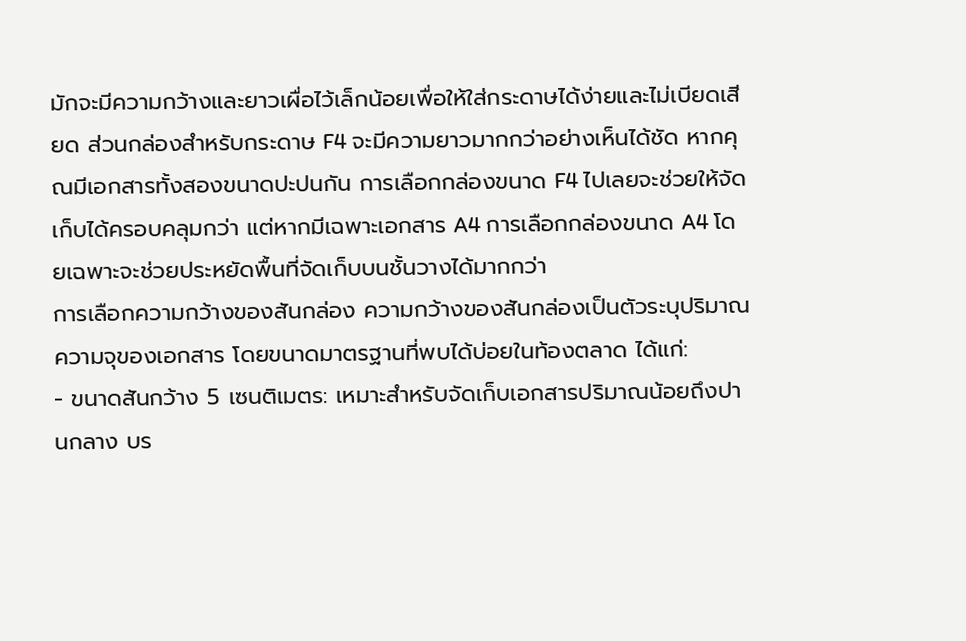มักจะมีความกว้างและยาวเผื่อไว้เล็กน้อยเพื่อให้ใส่กระดาษได้ง่ายและไม่เบียดเสียด ส่วนกล่องสำหรับกระดาษ F4 จะมีความยาวมากกว่าอย่างเห็นได้ชัด หากคุณมีเอกสารทั้งสองขนาดปะปนกัน การเลือกกล่องขนาด F4 ไปเลยจะช่วยให้จัดเก็บได้ครอบคลุมกว่า แต่หากมีเฉพาะเอกสาร A4 การเลือกกล่องขนาด A4 โดยเฉพาะจะช่วยประหยัดพื้นที่จัดเก็บบนชั้นวางได้มากกว่า
การเลือกความกว้างของสันกล่อง ความกว้างของสันกล่องเป็นตัวระบุปริมาณความจุของเอกสาร โดยขนาดมาตรฐานที่พบได้บ่อยในท้องตลาด ได้แก่:
- ขนาดสันกว้าง 5 เซนติเมตร: เหมาะสำหรับจัดเก็บเอกสารปริมาณน้อยถึงปานกลาง บร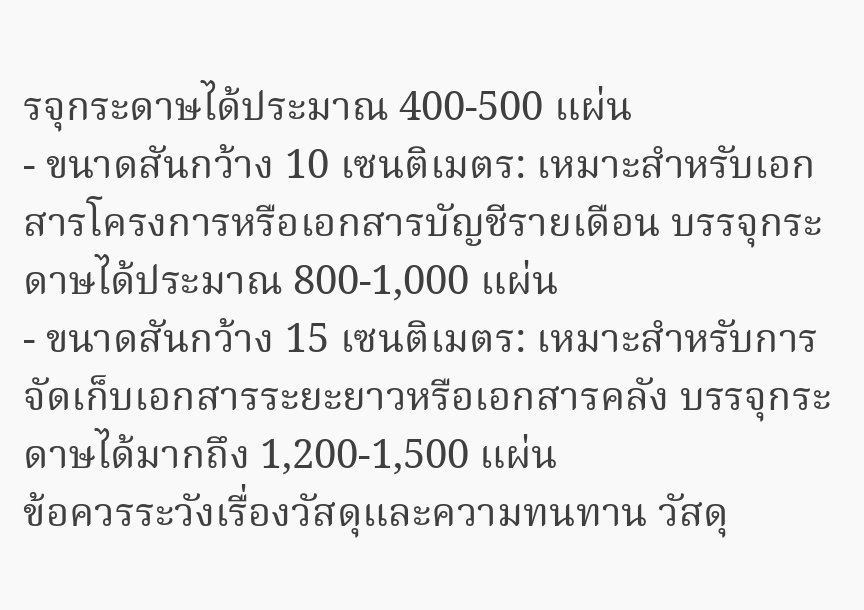รจุกระดาษได้ประมาณ 400-500 แผ่น
- ขนาดสันกว้าง 10 เซนติเมตร: เหมาะสำหรับเอกสารโครงการหรือเอกสารบัญชีรายเดือน บรรจุกระดาษได้ประมาณ 800-1,000 แผ่น
- ขนาดสันกว้าง 15 เซนติเมตร: เหมาะสำหรับการจัดเก็บเอกสารระยะยาวหรือเอกสารคลัง บรรจุกระดาษได้มากถึง 1,200-1,500 แผ่น
ข้อควรระวังเรื่องวัสดุและความทนทาน วัสดุ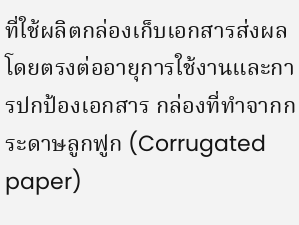ที่ใช้ผลิตกล่องเก็บเอกสารส่งผลโดยตรงต่ออายุการใช้งานและการปกป้องเอกสาร กล่องที่ทำจากกระดาษลูกฟูก (Corrugated paper)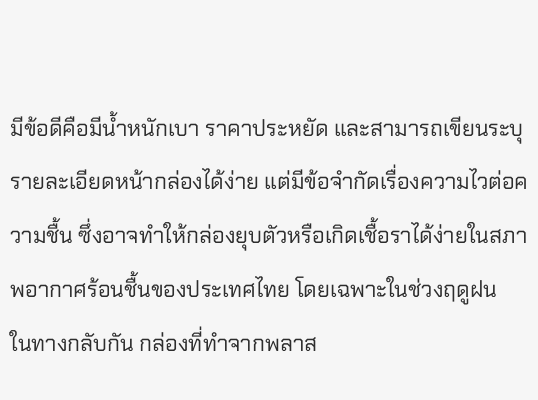มีข้อดีคือมีน้ำหนักเบา ราคาประหยัด และสามารถเขียนระบุรายละเอียดหน้ากล่องได้ง่าย แต่มีข้อจำกัดเรื่องความไวต่อความชื้น ซึ่งอาจทำให้กล่องยุบตัวหรือเกิดเชื้อราได้ง่ายในสภาพอากาศร้อนชื้นของประเทศไทย โดยเฉพาะในช่วงฤดูฝน
ในทางกลับกัน กล่องที่ทำจากพลาส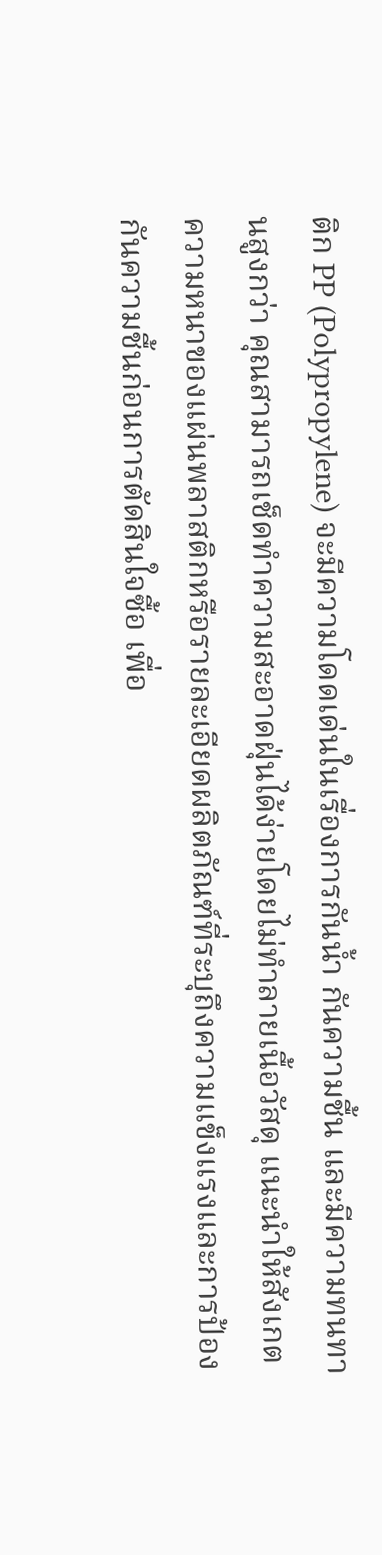ติก PP (Polypropylene) จะมีความโดดเด่นในเรื่องการกันน้ำ กันความชื้น และมีความทนทานสูงกว่า คุณสามารถเช็ดทำความสะอาดฝุ่นได้ง่ายโดยไม่ทำลายเนื้อวัสดุ แนะนำให้สังเกตความหนาของแผ่นพลาสติกหรือรายละเอียดผลิตภัณฑ์ที่ระบุถึงความแข็งแรงและการป้องกันความชื้นก่อนการตัดสินใจซื้อ เพื่อ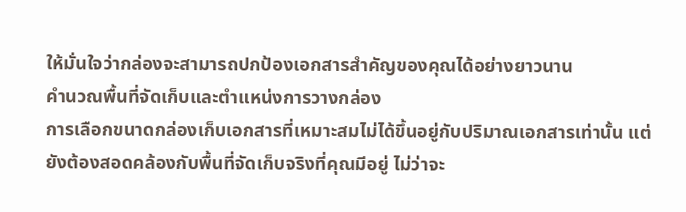ให้มั่นใจว่ากล่องจะสามารถปกป้องเอกสารสำคัญของคุณได้อย่างยาวนาน
คำนวณพื้นที่จัดเก็บและตำแหน่งการวางกล่อง
การเลือกขนาดกล่องเก็บเอกสารที่เหมาะสมไม่ได้ขึ้นอยู่กับปริมาณเอกสารเท่านั้น แต่ยังต้องสอดคล้องกับพื้นที่จัดเก็บจริงที่คุณมีอยู่ ไม่ว่าจะ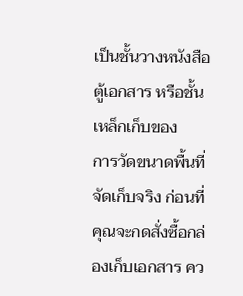เป็นชั้นวางหนังสือ ตู้เอกสาร หรือชั้นเหล็กเก็บของ
การวัดขนาดพื้นที่จัดเก็บจริง ก่อนที่คุณจะกดสั่งซื้อกล่องเก็บเอกสาร คว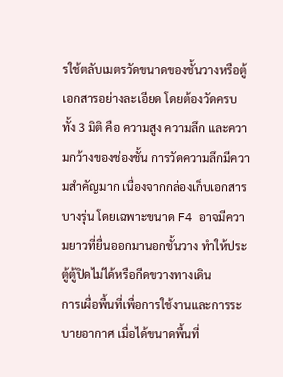รใช้ตลับเมตรวัดขนาดของชั้นวางหรือตู้เอกสารอย่างละเอียด โดยต้องวัดครบทั้ง 3 มิติ คือ ความสูง ความลึก และความกว้างของช่องชั้น การวัดความลึกมีความสำคัญมาก เนื่องจากกล่องเก็บเอกสารบางรุ่น โดยเฉพาะขนาด F4 อาจมีความยาวที่ยื่นออกมานอกชั้นวาง ทำให้ประตู้ตู้ปิดไม่ได้หรือกีดขวางทางเดิน
การเผื่อพื้นที่เพื่อการใช้งานและการระบายอากาศ เมื่อได้ขนาดพื้นที่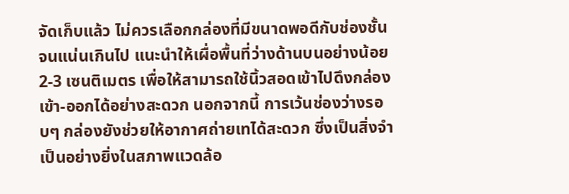จัดเก็บแล้ว ไม่ควรเลือกกล่องที่มีขนาดพอดีกับช่องชั้นจนแน่นเกินไป แนะนำให้เผื่อพื้นที่ว่างด้านบนอย่างน้อย 2-3 เซนติเมตร เพื่อให้สามารถใช้นิ้วสอดเข้าไปดึงกล่องเข้า-ออกได้อย่างสะดวก นอกจากนี้ การเว้นช่องว่างรอบๆ กล่องยังช่วยให้อากาศถ่ายเทได้สะดวก ซึ่งเป็นสิ่งจำเป็นอย่างยิ่งในสภาพแวดล้อ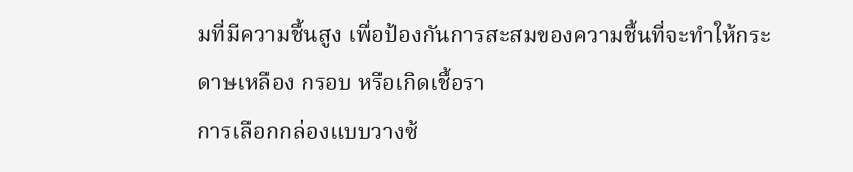มที่มีความชื้นสูง เพื่อป้องกันการสะสมของความชื้นที่จะทำให้กระดาษเหลือง กรอบ หรือเกิดเชื้อรา
การเลือกกล่องแบบวางซ้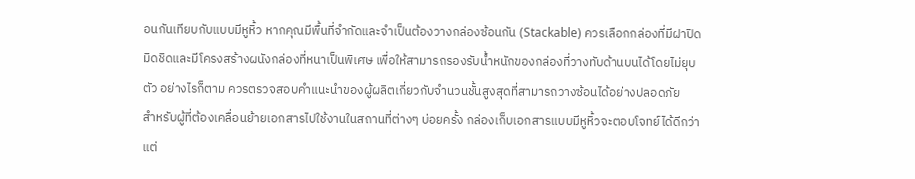อนกันเทียบกับแบบมีหูหิ้ว หากคุณมีพื้นที่จำกัดและจำเป็นต้องวางกล่องซ้อนกัน (Stackable) ควรเลือกกล่องที่มีฝาปิดมิดชิดและมีโครงสร้างผนังกล่องที่หนาเป็นพิเศษ เพื่อให้สามารถรองรับน้ำหนักของกล่องที่วางทับด้านบนได้โดยไม่ยุบตัว อย่างไรก็ตาม ควรตรวจสอบคำแนะนำของผู้ผลิตเกี่ยวกับจำนวนชั้นสูงสุดที่สามารถวางซ้อนได้อย่างปลอดภัย
สำหรับผู้ที่ต้องเคลื่อนย้ายเอกสารไปใช้งานในสถานที่ต่างๆ บ่อยครั้ง กล่องเก็บเอกสารแบบมีหูหิ้วจะตอบโจทย์ได้ดีกว่า แต่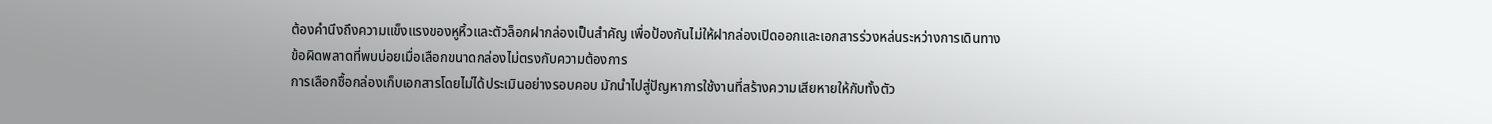ต้องคำนึงถึงความแข็งแรงของหูหิ้วและตัวล็อกฝากล่องเป็นสำคัญ เพื่อป้องกันไม่ให้ฝากล่องเปิดออกและเอกสารร่วงหล่นระหว่างการเดินทาง
ข้อผิดพลาดที่พบบ่อยเมื่อเลือกขนาดกล่องไม่ตรงกับความต้องการ
การเลือกซื้อกล่องเก็บเอกสารโดยไม่ได้ประเมินอย่างรอบคอบ มักนำไปสู่ปัญหาการใช้งานที่สร้างความเสียหายให้กับทั้งตัว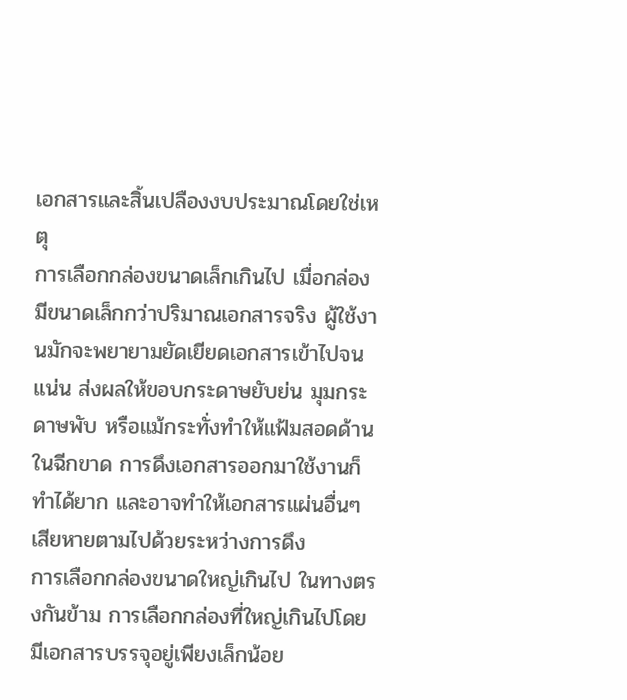เอกสารและสิ้นเปลืองงบประมาณโดยใช่เหตุ
การเลือกกล่องขนาดเล็กเกินไป เมื่อกล่องมีขนาดเล็กกว่าปริมาณเอกสารจริง ผู้ใช้งานมักจะพยายามยัดเยียดเอกสารเข้าไปจนแน่น ส่งผลให้ขอบกระดาษยับย่น มุมกระดาษพับ หรือแม้กระทั่งทำให้แฟ้มสอดด้านในฉีกขาด การดึงเอกสารออกมาใช้งานก็ทำได้ยาก และอาจทำให้เอกสารแผ่นอื่นๆ เสียหายตามไปด้วยระหว่างการดึง
การเลือกกล่องขนาดใหญ่เกินไป ในทางตรงกันข้าม การเลือกกล่องที่ใหญ่เกินไปโดยมีเอกสารบรรจุอยู่เพียงเล็กน้อย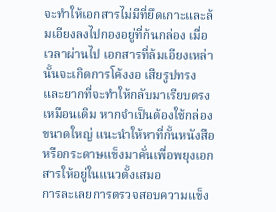จะทำให้เอกสารไม่มีที่ยึดเกาะและล้มเอียงลงไปกองอยู่ที่ก้นกล่อง เมื่อเวลาผ่านไป เอกสารที่ล้มเอียงเหล่านั้นจะเกิดการโค้งงอ เสียรูปทรง และยากที่จะทำให้กลับมาเรียบตรงเหมือนเดิม หากจำเป็นต้องใช้กล่องขนาดใหญ่ แนะนำให้หาที่กั้นหนังสือหรือกระดาษแข็งมาคั่นเพื่อพยุงเอกสารให้อยู่ในแนวตั้งเสมอ
การละเลยการตรวจสอบความแข็ง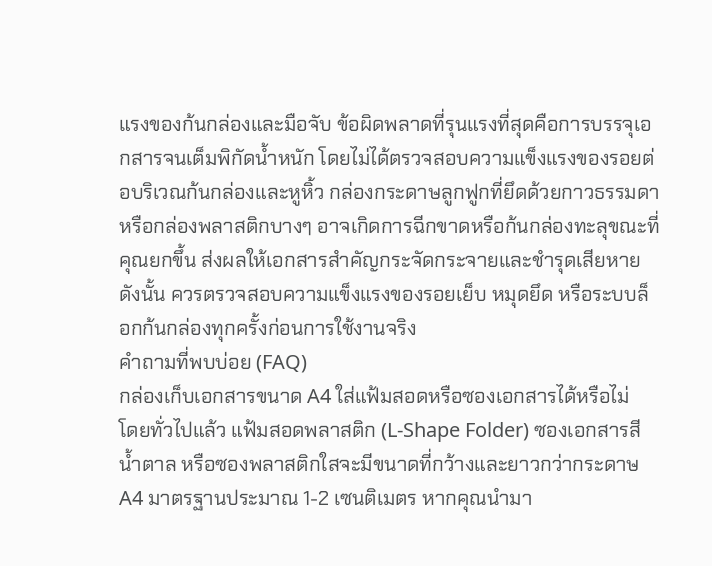แรงของก้นกล่องและมือจับ ข้อผิดพลาดที่รุนแรงที่สุดคือการบรรจุเอกสารจนเต็มพิกัดน้ำหนัก โดยไม่ได้ตรวจสอบความแข็งแรงของรอยต่อบริเวณก้นกล่องและหูหิ้ว กล่องกระดาษลูกฟูกที่ยึดด้วยกาวธรรมดาหรือกล่องพลาสติกบางๆ อาจเกิดการฉีกขาดหรือก้นกล่องทะลุขณะที่คุณยกขึ้น ส่งผลให้เอกสารสำคัญกระจัดกระจายและชำรุดเสียหาย ดังนั้น ควรตรวจสอบความแข็งแรงของรอยเย็บ หมุดยึด หรือระบบล็อกก้นกล่องทุกครั้งก่อนการใช้งานจริง
คำถามที่พบบ่อย (FAQ)
กล่องเก็บเอกสารขนาด A4 ใส่แฟ้มสอดหรือซองเอกสารได้หรือไม่
โดยทั่วไปแล้ว แฟ้มสอดพลาสติก (L-Shape Folder) ซองเอกสารสีน้ำตาล หรือซองพลาสติกใสจะมีขนาดที่กว้างและยาวกว่ากระดาษ A4 มาตรฐานประมาณ 1-2 เซนติเมตร หากคุณนำมา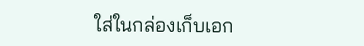ใส่ในกล่องเก็บเอก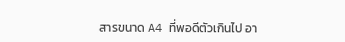สารขนาด A4 ที่พอดีตัวเกินไป อา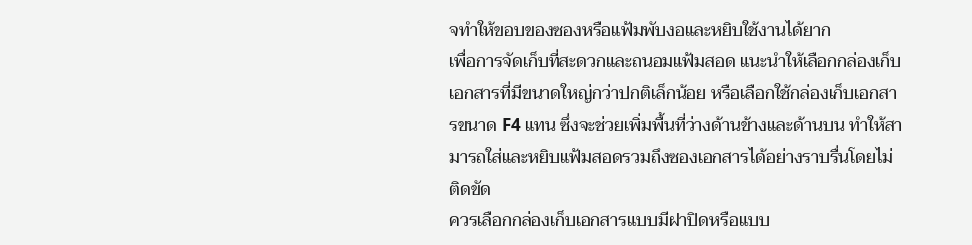จทำให้ขอบของซองหรือแฟ้มพับงอและหยิบใช้งานได้ยาก
เพื่อการจัดเก็บที่สะดวกและถนอมแฟ้มสอด แนะนำให้เลือกกล่องเก็บเอกสารที่มีขนาดใหญ่กว่าปกติเล็กน้อย หรือเลือกใช้กล่องเก็บเอกสารขนาด F4 แทน ซึ่งจะช่วยเพิ่มพื้นที่ว่างด้านข้างและด้านบน ทำให้สามารถใส่และหยิบแฟ้มสอดรวมถึงซองเอกสารได้อย่างราบรื่นโดยไม่ติดขัด
ควรเลือกกล่องเก็บเอกสารแบบมีฝาปิดหรือแบบ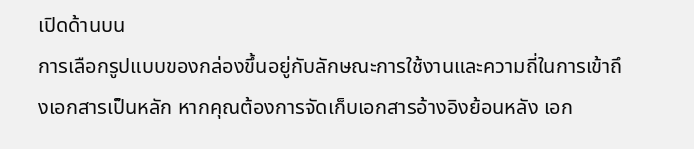เปิดด้านบน
การเลือกรูปแบบของกล่องขึ้นอยู่กับลักษณะการใช้งานและความถี่ในการเข้าถึงเอกสารเป็นหลัก หากคุณต้องการจัดเก็บเอกสารอ้างอิงย้อนหลัง เอก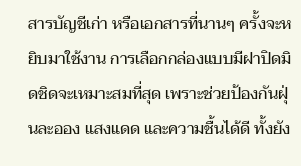สารบัญชีเก่า หรือเอกสารที่นานๆ ครั้งจะหยิบมาใช้งาน การเลือกกล่องแบบมีฝาปิดมิดชิดจะเหมาะสมที่สุด เพราะช่วยป้องกันฝุ่นละออง แสงแดด และความชื้นได้ดี ทั้งยัง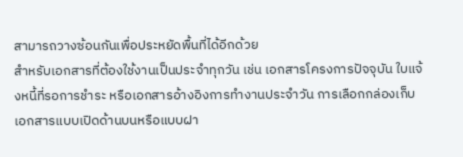สามารถวางซ้อนกันเพื่อประหยัดพื้นที่ได้อีกด้วย
สำหรับเอกสารที่ต้องใช้งานเป็นประจำทุกวัน เช่น เอกสารโครงการปัจจุบัน ใบแจ้งหนี้ที่รอการชำระ หรือเอกสารอ้างอิงการทำงานประจำวัน การเลือกกล่องเก็บเอกสารแบบเปิดด้านบนหรือแบบฝา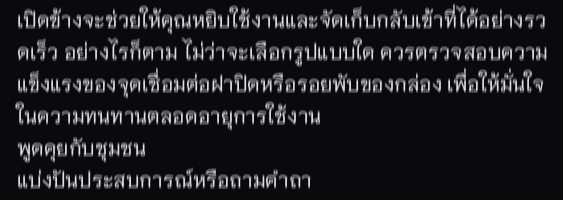เปิดข้างจะช่วยให้คุณหยิบใช้งานและจัดเก็บกลับเข้าที่ได้อย่างรวดเร็ว อย่างไรก็ตาม ไม่ว่าจะเลือกรูปแบบใด ควรตรวจสอบความแข็งแรงของจุดเชื่อมต่อฝาปิดหรือรอยพับของกล่อง เพื่อให้มั่นใจในความทนทานตลอดอายุการใช้งาน
พูดคุยกับชุมชน
แบ่งปันประสบการณ์หรือถามคำถา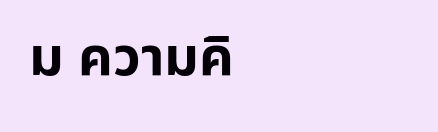ม ความคิ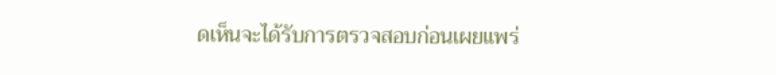ดเห็นจะได้รับการตรวจสอบก่อนเผยแพร่